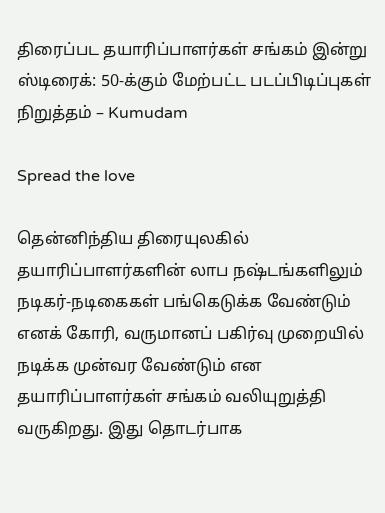திரைப்பட தயாரிப்பாளர்கள் சங்கம் இன்று ஸ்டிரைக்: 50-க்கும் மேற்பட்ட படப்பிடிப்புகள் நிறுத்தம் – Kumudam

Spread the love

தென்னிந்திய திரையுலகில் தயாரிப்பாளர்களின் லாப நஷ்டங்களிலும் நடிகர்-நடிகைகள் பங்கெடுக்க வேண்டும் எனக் கோரி, வருமானப் பகிர்வு முறையில் நடிக்க முன்வர வேண்டும் என தயாரிப்பாளர்கள் சங்கம் வலியுறுத்தி வருகிறது. இது தொடர்பாக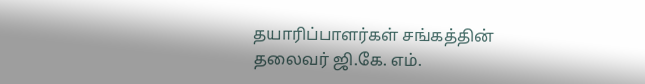தயாரிப்பாளர்கள் சங்கத்தின் தலைவர் ஜி.கே. எம்.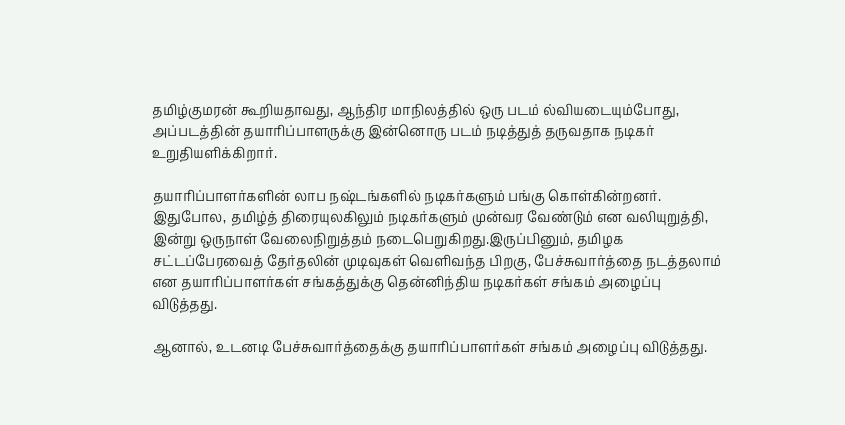தமிழ்குமரன் கூறியதாவது, ஆந்திர மாநிலத்தில் ஒரு படம் ல்வியடையும்போது, அப்படத்தின் தயாரிப்பாளருக்கு இன்னொரு படம் நடித்துத் தருவதாக நடிகர் உறுதியளிக்கிறார்.

தயாரிப்பாளர்களின் லாப நஷ்டங்களில் நடிகர்களும் பங்கு கொள்கின்றனர். இதுபோல, தமிழ்த் திரையுலகிலும் நடிகர்களும் முன்வர வேண்டும் என வலியுறுத்தி, இன்று ஒருநாள் வேலைநிறுத்தம் நடைபெறுகிறது.இருப்பினும், தமிழக சட்டப்பேரவைத் தேர்தலின் முடிவுகள் வெளிவந்த பிறகு, பேச்சுவார்த்தை நடத்தலாம் என தயாரிப்பாளர்கள் சங்கத்துக்கு தென்னிந்திய நடிகர்கள் சங்கம் அழைப்பு விடுத்தது.

ஆனால், உடனடி பேச்சுவார்த்தைக்கு தயாரிப்பாளர்கள் சங்கம் அழைப்பு விடுத்தது.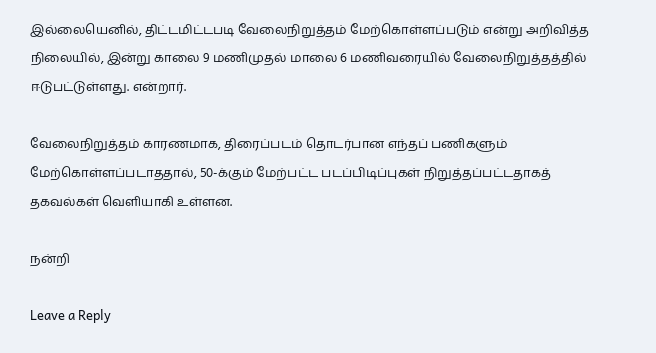இல்லையெனில், திட்டமிட்டபடி வேலைநிறுத்தம் மேற்கொள்ளப்படும் என்று அறிவித்த நிலையில், இன்று காலை 9 மணிமுதல் மாலை 6 மணிவரையில் வேலைநிறுத்தத்தில் ஈடுபட்டுள்ளது. என்றார்.

வேலைநிறுத்தம் காரணமாக, திரைப்படம் தொடர்பான எந்தப் பணிகளும் மேற்கொள்ளப்படாததால், 50-க்கும் மேற்பட்ட படப்பிடிப்புகள் நிறுத்தப்பட்டதாகத் தகவல்கள் வெளியாகி உள்ளன.

நன்றி

Leave a Reply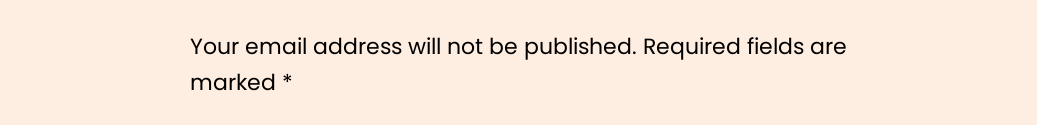Your email address will not be published. Required fields are marked *